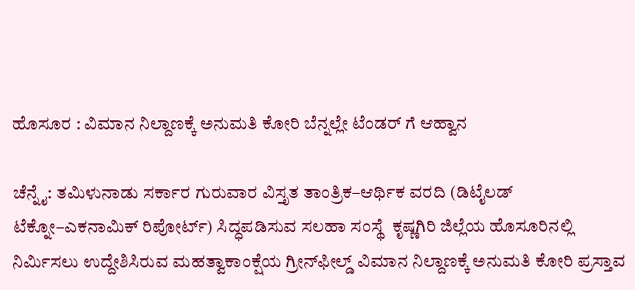ಹೊಸೂರ : ವಿಮಾನ ನಿಲ್ದಾಣಕ್ಕೆ ಅನುಮತಿ ಕೋರಿ ಬೆನ್ನಲ್ಲೇ ಟೆಂಡರ್‌ ಗೆ ಆಹ್ವಾನ

ಚೆನ್ನೈ: ತಮಿಳುನಾಡು ಸರ್ಕಾರ ಗುರುವಾರ ವಿಸ್ತೃತ ತಾಂತ್ರಿಕ–ಆರ್ಥಿಕ ವರದಿ (ಡಿಟೈಲಡ್ ಟೆಕ್ನೋ–ಎಕನಾಮಿಕ್ ರಿಪೋರ್ಟ್‌) ಸಿದ್ಧಪಡಿಸುವ ಸಲಹಾ ಸಂಸ್ಥೆ  ಕೃಷ್ಣಗಿರಿ ಜಿಲ್ಲೆಯ ಹೊಸೂರಿನಲ್ಲಿ ನಿರ್ಮಿಸಲು ಉದ್ದೇಶಿಸಿರುವ ಮಹತ್ವಾಕಾಂಕ್ಷೆಯ ಗ್ರೀನ್‌ಫೀಲ್ಡ್ ವಿಮಾನ ನಿಲ್ದಾಣಕ್ಕೆ ಅನುಮತಿ ಕೋರಿ ಪ್ರಸ್ತಾವ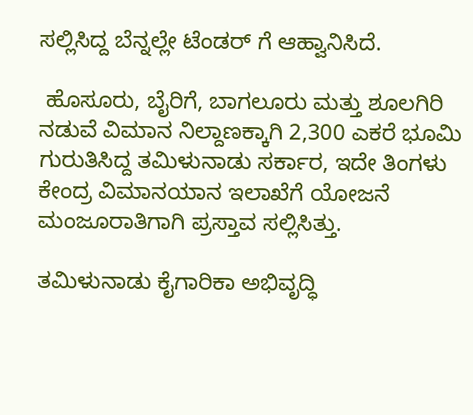ಸಲ್ಲಿಸಿದ್ದ ಬೆನ್ನಲ್ಲೇ ಟೆಂಡರ್‌ ಗೆ ಆಹ್ವಾನಿಸಿದೆ.

 ಹೊಸೂರು, ಬೈರಿಗೆ, ಬಾಗಲೂರು ಮತ್ತು ಶೂಲಗಿರಿ ನಡುವೆ ವಿಮಾನ ನಿಲ್ದಾಣಕ್ಕಾಗಿ 2,300 ಎಕರೆ ಭೂಮಿ ಗುರುತಿಸಿದ್ದ ತಮಿಳುನಾಡು ಸರ್ಕಾರ, ಇದೇ ತಿಂಗಳು ಕೇಂದ್ರ ವಿಮಾನಯಾನ ಇಲಾಖೆಗೆ ಯೋಜನೆ ಮಂಜೂರಾತಿಗಾಗಿ ಪ್ರಸ್ತಾವ ಸಲ್ಲಿಸಿತ್ತು.

ತಮಿಳುನಾಡು ಕೈಗಾರಿಕಾ ಅಭಿವೃದ್ಧಿ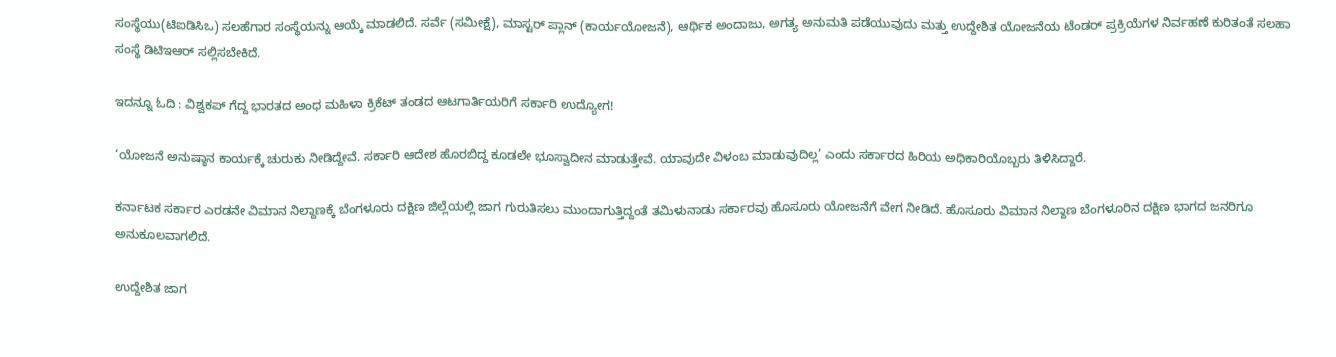ಸಂಸ್ಥೆಯು(ಟಿಐಡಿಸಿಒ) ಸಲಹೆಗಾರ ಸಂಸ್ಥೆಯನ್ನು ಆಯ್ಕೆ ಮಾಡಲಿದೆ. ಸರ್ವೆ (ಸಮೀಕ್ಷೆ), ಮಾಸ್ಟರ್‌ ಪ್ಲಾನ್ (ಕಾರ್ಯಯೋಜನೆ), ಆರ್ಥಿಕ ಅಂದಾಜು, ಅಗತ್ಯ ಅನುಮತಿ ಪಡೆಯುವುದು ಮತ್ತು ಉದ್ದೇಶಿತ ಯೋಜನೆಯ ಟೆಂಡರ್‌ ಪ್ರಕ್ರಿಯೆಗಳ ನಿರ್ವಹಣೆ ಕುರಿತಂತೆ ಸಲಹಾ ಸಂಸ್ಥೆ ಡಿಟಿಇಆರ್ ಸಲ್ಲಿಸಬೇಕಿದೆ.

ಇದನ್ನೂ ಓದಿ : ವಿಶ್ವಕಪ್ ಗೆದ್ದ ಭಾರತದ ಅಂಧ ಮಹಿಳಾ ಕ್ರಿಕೆಟ್ ತಂಡದ ಆಟಗಾರ್ತಿಯರಿಗೆ ಸರ್ಕಾರಿ ಉದ್ಯೋಗ!

‘ಯೋಜನೆ ಅನುಷ್ಠಾನ ಕಾರ್ಯಕ್ಕೆ ಚುರುಕು ನೀಡಿದ್ದೇವೆ. ಸರ್ಕಾರಿ ಆದೇಶ ಹೊರಬಿದ್ದ ಕೂಡಲೇ ಭೂಸ್ವಾದೀನ ಮಾಡುತ್ತೇವೆ. ಯಾವುದೇ ವಿಳಂಬ ಮಾಡುವುದಿಲ್ಲ’ ಎಂದು ಸರ್ಕಾರದ ಹಿರಿಯ ಅಧಿಕಾರಿಯೊಬ್ಬರು ತಿಳಿಸಿದ್ದಾರೆ.

ಕರ್ನಾಟಕ ಸರ್ಕಾರ ಎರಡನೇ ವಿಮಾನ ನಿಲ್ದಾಣಕ್ಕೆ ಬೆಂಗಳೂರು ದಕ್ಷಿಣ ಜಿಲ್ಲೆಯಲ್ಲಿ ಜಾಗ ಗುರುತಿಸಲು ಮುಂದಾಗುತ್ತಿದ್ದಂತೆ ತಮಿಳುನಾಡು ಸರ್ಕಾರವು ಹೊಸೂರು ಯೋಜನೆಗೆ ವೇಗ ನೀಡಿದೆ. ಹೊಸೂರು ವಿಮಾನ ನಿಲ್ದಾಣ ಬೆಂಗಳೂರಿನ ದಕ್ಷಿಣ ಭಾಗದ ಜನರಿಗೂ ಅನುಕೂಲವಾಗಲಿದೆ.

ಉದ್ದೇಶಿತ ಜಾಗ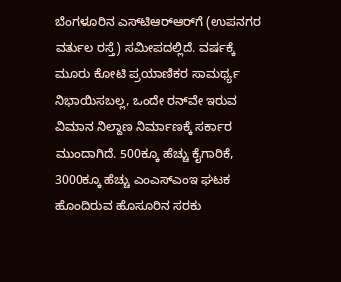ಬೆಂಗಳೂರಿನ ಎಸ್‌ಟಿಆರ್‌ಆರ್‌ಗೆ (ಉಪನಗರ ವರ್ತುಲ ರಸ್ತೆ) ಸಮೀಪದಲ್ಲಿದೆ. ವರ್ಷಕ್ಕೆ ಮೂರು ಕೋಟಿ ಪ್ರಯಾಣಿಕರ ಸಾಮರ್ಥ್ಯ ನಿಭಾಯಿಸಬಲ್ಲ, ಒಂದೇ ರನ್‌ವೇ ಇರುವ ವಿಮಾನ ನಿಲ್ದಾಣ ನಿರ್ಮಾಣಕ್ಕೆ ಸರ್ಕಾರ ಮುಂದಾಗಿದೆ. 500ಕ್ಕೂ ಹೆಚ್ಚು ಕೈಗಾರಿಕೆ, 3000ಕ್ಕೂ ಹೆಚ್ಚು ಎಂಎಸ್‌ಎಂಇ ಘಟಕ ಹೊಂದಿರುವ ಹೊಸೂರಿನ ಸರಕು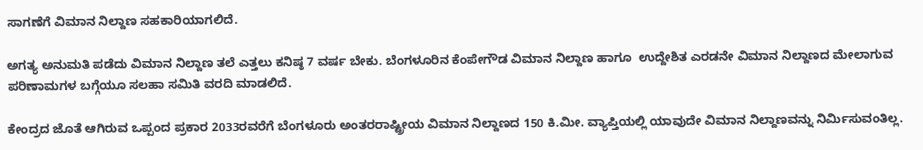ಸಾಗಣೆಗೆ ವಿಮಾನ ನಿಲ್ದಾಣ ಸಹಕಾರಿಯಾಗಲಿದೆ.

ಅಗತ್ಯ ಅನುಮತಿ ಪಡೆದು ವಿಮಾನ ನಿಲ್ದಾಣ ತಲೆ ಎತ್ತಲು ಕನಿಷ್ಠ 7 ವರ್ಷ ಬೇಕು. ಬೆಂಗಳೂರಿನ ಕೆಂಪೇಗೌಡ ವಿಮಾನ ನಿಲ್ದಾಣ ಹಾಗೂ  ಉದ್ದೇಶಿತ ಎರಡನೇ ವಿಮಾನ ನಿಲ್ದಾಣದ ಮೇಲಾಗುವ ಪರಿಣಾಮಗಳ ಬಗ್ಗೆಯೂ ಸಲಹಾ ಸಮಿತಿ ವರದಿ ಮಾಡಲಿದೆ.

ಕೇಂದ್ರದ ಜೊತೆ ಆಗಿರುವ ಒಪ್ಪಂದ ಪ್ರಕಾರ 2033ರವರೆಗೆ ಬೆಂಗಳೂರು ಅಂತರರಾಷ್ಟ್ರೀಯ ವಿಮಾನ ನಿಲ್ದಾಣದ 150 ಕಿ.ಮೀ. ವ್ಯಾಪ್ತಿಯಲ್ಲಿ ಯಾವುದೇ ವಿಮಾನ ನಿಲ್ದಾಣವನ್ನು ನಿರ್ಮಿಸುವಂತಿಲ್ಲ.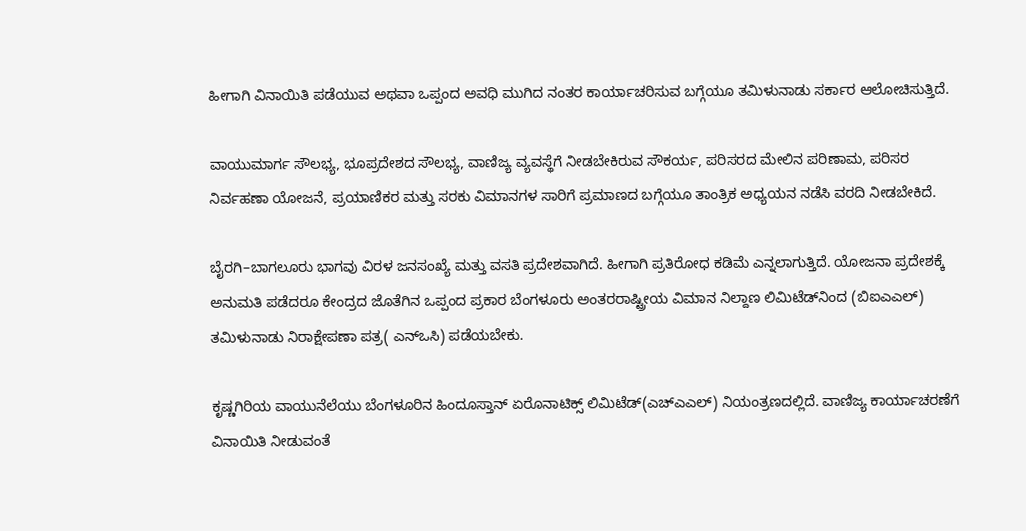ಹೀಗಾಗಿ ವಿನಾಯಿತಿ ಪಡೆಯುವ ಅಥವಾ ಒಪ್ಪಂದ ಅವಧಿ ಮುಗಿದ ನಂತರ ಕಾರ್ಯಾಚರಿಸುವ ಬಗ್ಗೆಯೂ ತಮಿಳುನಾಡು ಸರ್ಕಾರ ಆಲೋಚಿಸುತ್ತಿದೆ.

ವಾಯುಮಾರ್ಗ ಸೌಲಭ್ಯ, ಭೂಪ್ರದೇಶದ ಸೌಲಭ್ಯ, ವಾಣಿಜ್ಯ ವ್ಯವಸ್ಥೆಗೆ ನೀಡಬೇಕಿರುವ ಸೌಕರ್ಯ, ಪರಿಸರದ ಮೇಲಿನ ಪರಿಣಾಮ, ಪರಿಸರ ನಿರ್ವಹಣಾ ಯೋಜನೆ, ಪ್ರಯಾಣಿಕರ ಮತ್ತು ಸರಕು ವಿಮಾನಗಳ ಸಾರಿಗೆ ಪ್ರಮಾಣದ ಬಗ್ಗೆಯೂ ತಾಂತ್ರಿಕ ಅಧ್ಯಯನ ನಡೆಸಿ ವರದಿ ನೀಡಬೇಕಿದೆ.

ಬೈರಗಿ–ಬಾಗಲೂರು ಭಾಗವು ವಿರಳ ಜನಸಂಖ್ಯೆ ಮತ್ತು ವಸತಿ ಪ್ರದೇಶವಾಗಿದೆ. ಹೀಗಾಗಿ ಪ್ರತಿರೋಧ ಕಡಿಮೆ ಎನ್ನಲಾಗುತ್ತಿದೆ. ಯೋಜನಾ ಪ್ರದೇಶಕ್ಕೆ ಅನುಮತಿ ಪಡೆದರೂ ಕೇಂದ್ರದ ಜೊತೆಗಿನ ಒಪ್ಪಂದ ಪ್ರಕಾರ ಬೆಂಗಳೂರು ಅಂತರರಾಷ್ಟ್ರೀಯ ವಿಮಾನ ನಿಲ್ದಾಣ ಲಿಮಿಟೆಡ್‌ನಿಂದ (ಬಿಐಎಎಲ್) ತಮಿಳುನಾಡು ನಿರಾಕ್ಷೇಪಣಾ ಪತ್ರ( ಎನ್‌ಒಸಿ) ಪಡೆಯಬೇಕು.

ಕೃಷ್ಣಗಿರಿಯ ವಾಯುನೆಲೆಯು ಬೆಂಗಳೂರಿನ ಹಿಂದೂಸ್ತಾನ್‌ ಏರೊನಾಟಿಕ್ಸ್ ಲಿಮಿಟೆಡ್‌(ಎಚ್‌ಎಎಲ್‌) ನಿಯಂತ್ರಣದಲ್ಲಿದೆ. ವಾಣಿಜ್ಯ ಕಾರ್ಯಾಚರಣೆಗೆ ವಿನಾಯಿತಿ ನೀಡುವಂತೆ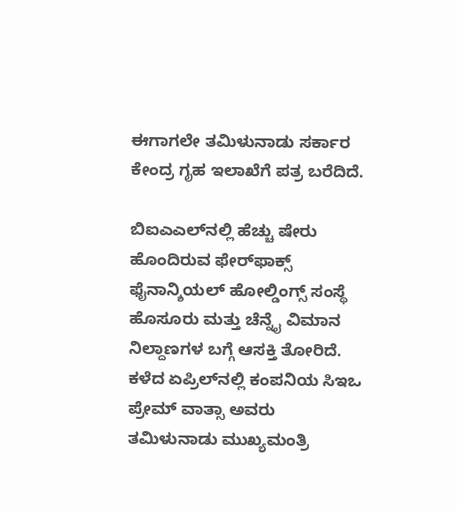ಈಗಾಗಲೇ ತಮಿಳುನಾಡು ಸರ್ಕಾರ ಕೇಂದ್ರ ಗೃಹ ಇಲಾಖೆಗೆ ಪತ್ರ ಬರೆದಿದೆ.

ಬಿಐಎಎಲ್‌ನಲ್ಲಿ ಹೆಚ್ಚು ಷೇರು ಹೊಂದಿರುವ ಫೇರ್‌ಫಾಕ್ಸ್ ಫೈನಾನ್ಶಿಯಲ್ ಹೋಲ್ಡಿಂಗ್ಸ್ ಸಂಸ್ಥೆ ಹೊಸೂರು ಮತ್ತು ಚೆನ್ನೈ ವಿಮಾನ ನಿಲ್ದಾಣಗಳ ಬಗ್ಗೆ ಆಸಕ್ತಿ ತೋರಿದೆ. ಕಳೆದ ಏಪ್ರಿಲ್‌ನಲ್ಲಿ ಕಂಪನಿಯ ಸಿಇಒ ಪ್ರೇಮ್‌ ವಾತ್ಸಾ ಅವರು ತಮಿಳುನಾಡು ಮುಖ್ಯಮಂತ್ರಿ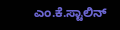ಎಂ.ಕೆ.ಸ್ಟಾಲಿನ್‌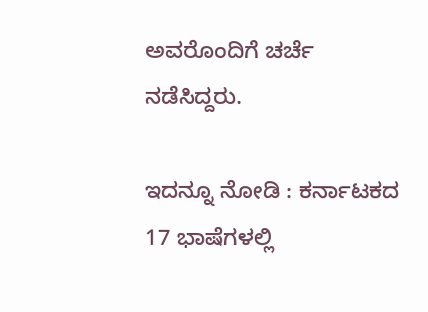ಅವರೊಂದಿಗೆ ಚರ್ಚೆ ನಡೆಸಿದ್ದರು.

ಇದನ್ನೂ ನೋಡಿ : ಕರ್ನಾಟಕದ 17 ಭಾಷೆಗಳಲ್ಲಿ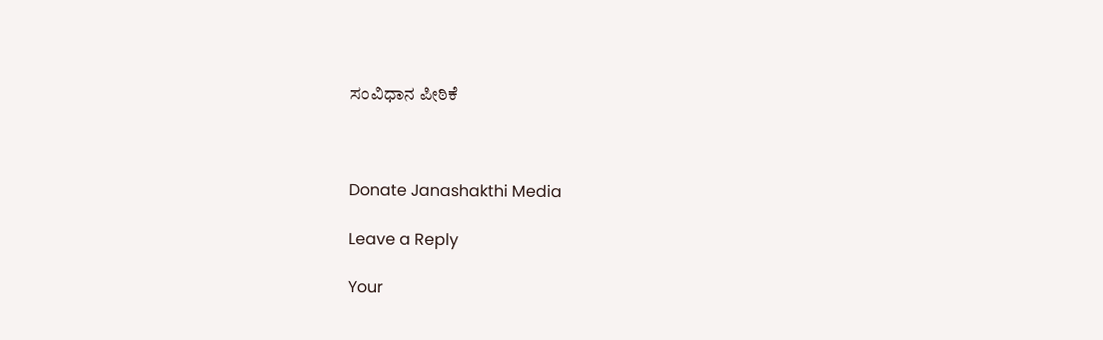ಸಂವಿಧಾನ ಪೀಠಿಕೆ



Donate Janashakthi Media

Leave a Reply

Your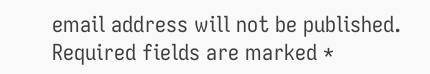email address will not be published. Required fields are marked *